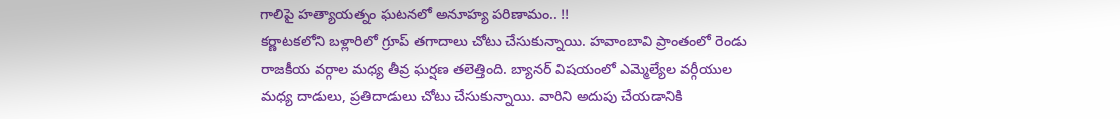గాలిపై హత్యాయత్నం ఘటనలో అనూహ్య పరిణామం.. !!
కర్ణాటకలోని బళ్లారిలో గ్రూప్ తగాదాలు చోటు చేసుకున్నాయి. హవాంబావి ప్రాంతంలో రెండు రాజకీయ వర్గాల మధ్య తీవ్ర ఘర్షణ తలెత్తింది. బ్యానర్ విషయంలో ఎమ్మెల్యేల వర్గీయుల మధ్య దాడులు, ప్రతిదాడులు చోటు చేసుకున్నాయి. వారిని అదుపు చేయడానికి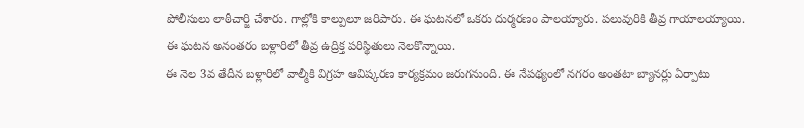పోలీసులు లాఠీచార్జి చేశారు. గాల్లోకి కాల్పులూ జరిపారు. ఈ ఘటనలో ఒకరు దుర్మరణం పాలయ్యారు. పలువురికి తీవ్ర గాయాలయ్యాయి. ఈ ఘటన అనంతరం బళ్లారిలో తీవ్ర ఉద్రిక్త పరిస్థితులు నెలకొన్నాయి.
ఈ నెల 3వ తేదీన బళ్లారిలో వాల్మీకి విగ్రహ ఆవిష్కరణ కార్యక్రమం జరుగనుంది. ఈ నేపథ్యంలో నగరం అంతటా బ్యానర్లు ఏర్పాటు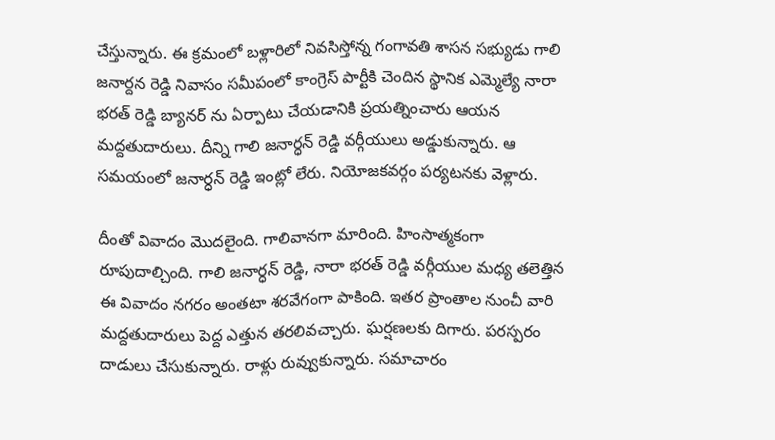చేస్తున్నారు. ఈ క్రమంలో బళ్లారిలో నివసిస్తోన్న గంగావతి శాసన సభ్యుడు గాలి జనార్దన రెడ్డి నివాసం సమీపంలో కాంగ్రెస్ పార్టీకి చెందిన స్థానిక ఎమ్మెల్యే నారా భరత్ రెడ్డి బ్యానర్ ను ఏర్పాటు చేయడానికి ప్రయత్నించారు ఆయన మద్దతుదారులు. దీన్ని గాలి జనార్ధన్ రెడ్డి వర్గీయులు అడ్డుకున్నారు. ఆ సమయంలో జనార్ధన్ రెడ్డి ఇంట్లో లేరు. నియోజకవర్గం పర్యటనకు వెళ్లారు.

దీంతో వివాదం మొదలైంది. గాలివానగా మారింది. హింసాత్మకంగా రూపుదాల్చింది. గాలి జనార్ధన్ రెడ్డి, నారా భరత్ రెడ్డి వర్గీయుల మధ్య తలెత్తిన ఈ వివాదం నగరం అంతటా శరవేగంగా పాకింది. ఇతర ప్రాంతాల నుంచీ వారి మద్దతుదారులు పెద్ద ఎత్తున తరలివచ్చారు. ఘర్షణలకు దిగారు. పరస్పరం దాడులు చేసుకున్నారు. రాళ్లు రువ్వుకున్నారు. సమాచారం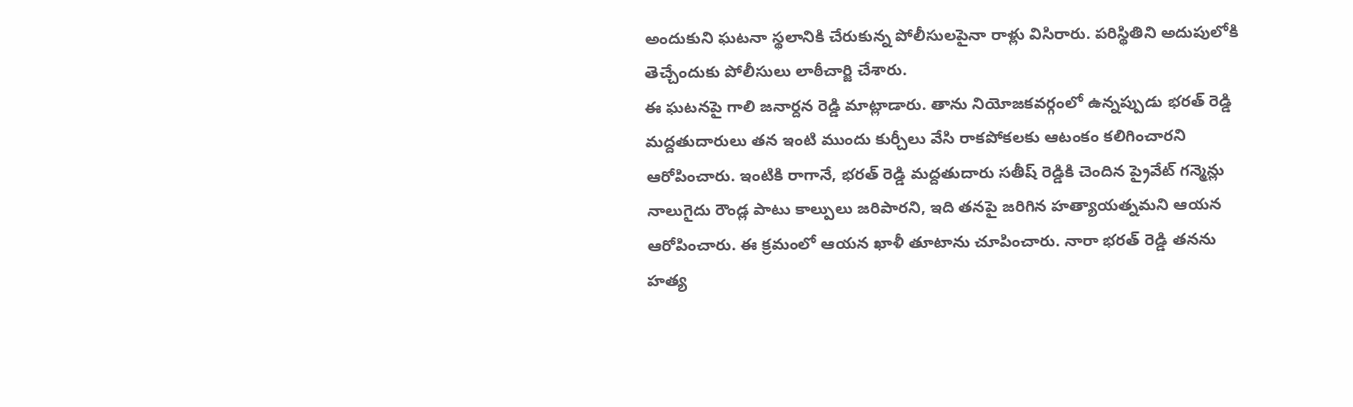అందుకుని ఘటనా స్థలానికి చేరుకున్న పోలీసులపైనా రాళ్లు విసిరారు. పరిస్థితిని అదుపులోకి తెచ్చేందుకు పోలీసులు లాఠీచార్జి చేశారు.
ఈ ఘటనపై గాలి జనార్దన రెడ్డి మాట్లాడారు. తాను నియోజకవర్గంలో ఉన్నప్పుడు భరత్ రెడ్డి మద్దతుదారులు తన ఇంటి ముందు కుర్చీలు వేసి రాకపోకలకు ఆటంకం కలిగించారని ఆరోపించారు. ఇంటికి రాగానే, భరత్ రెడ్డి మద్దతుదారు సతీష్ రెడ్డికి చెందిన ప్రైవేట్ గన్మెన్లు నాలుగైదు రౌండ్ల పాటు కాల్పులు జరిపారని, ఇది తనపై జరిగిన హత్యాయత్నమని ఆయన ఆరోపించారు. ఈ క్రమంలో ఆయన ఖాళీ తూటాను చూపించారు. నారా భరత్ రెడ్డి తనను హత్య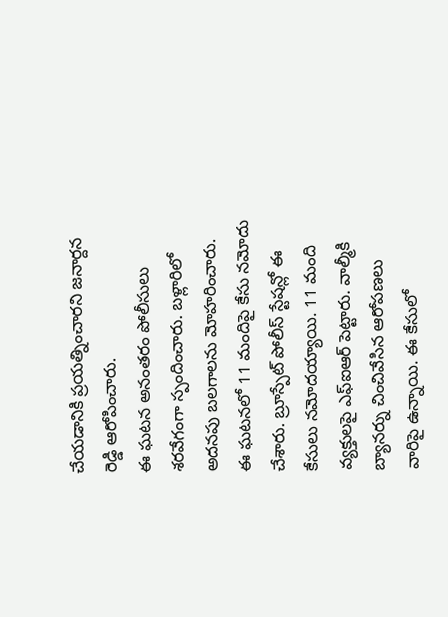చేయడానికి ప్రయత్నించారని జనార్దన రెడ్డి ఆరోపించారు.
ఈ ఘటన అనంతరం పోలీసులు శరవేగంగా స్పందించారు. బళ్లారిలో అదనపు బలగాలను మోహరించారు. ఈ ఘటనలో 11 మందిపై కేసు నమోదు చేశారు. బ్రూస్పేట్ పోలీస్ స్టేషన్లో ఈ కేసులు నమోదయ్యాయి. 11 మంది వ్యక్తులపై ఎఫ్ఐఆర్ పెట్టారు. వాల్మీకి బ్యానర్ను చించివేసిన ఆరోపణలు వారిపై ఉన్నాయి. ఈ కేసులో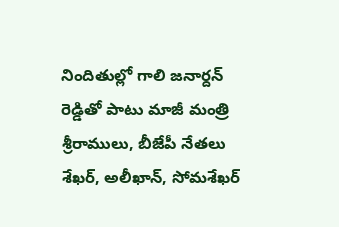నిందితుల్లో గాలి జనార్దన్ రెడ్డితో పాటు మాజీ మంత్రి శ్రీరాములు, బీజేపీ నేతలు శేఖర్, అలీఖాన్, సోమశేఖర్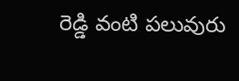రెడ్డి వంటి పలువురు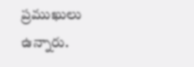ప్రముఖులు ఉన్నారు.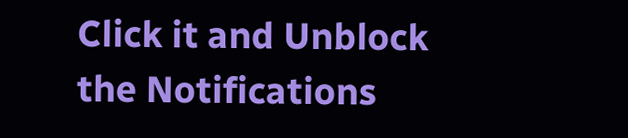Click it and Unblock the Notifications